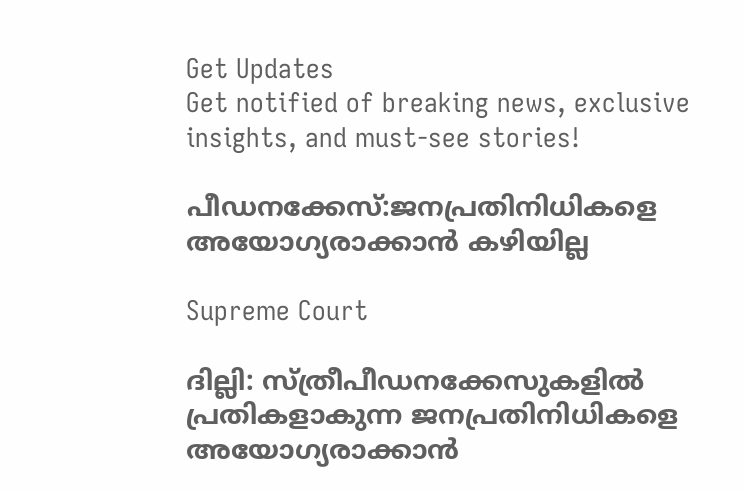Get Updates
Get notified of breaking news, exclusive insights, and must-see stories!

പീഡനക്കേസ്:ജനപ്രതിനിധികളെ അയോഗ്യരാക്കാന്‍ കഴിയില്ല

Supreme Court

ദില്ലി: സ്ത്രീപീഡനക്കേസുകളില്‍ പ്രതികളാകുന്ന ജനപ്രതിനിധികളെ അയോഗ്യരാക്കാന്‍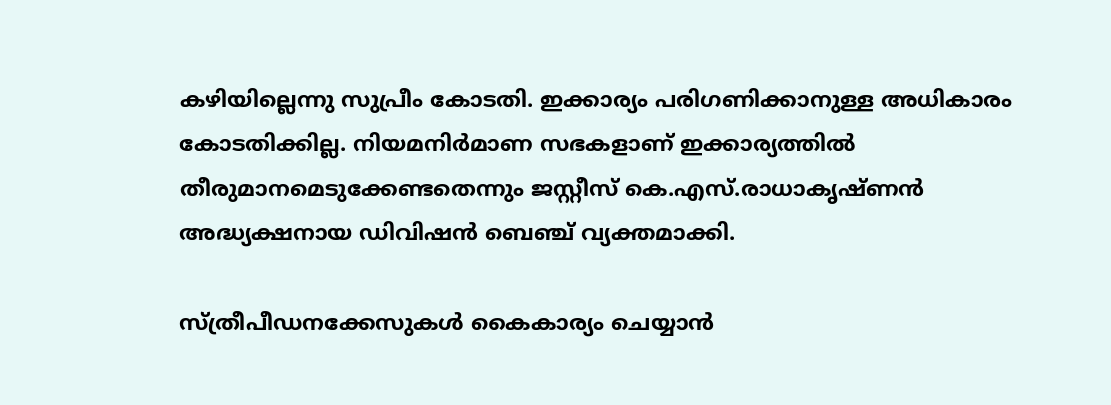കഴിയില്ലെന്നു സുപ്രീം കോടതി. ഇക്കാര്യം പരിഗണിക്കാനുള്ള അധികാരം കോടതിക്കില്ല. നിയമനിര്‍മാണ സഭകളാണ് ഇക്കാര്യത്തില്‍ തീരുമാനമെടുക്കേണ്ടതെന്നും ജസ്റ്റീസ് കെ.എസ്.രാധാകൃഷ്ണന്‍ അദ്ധ്യക്ഷനായ ഡിവിഷന്‍ ബെഞ്ച് വ്യക്തമാക്കി.

സ്ത്രീപീഡനക്കേസുകള്‍ കൈകാര്യം ചെയ്യാന്‍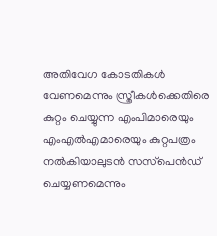അതിവേഗ കോടതികള്‍ വേണമെന്നും സ്ത്രീകള്‍ക്കെതിരെ കുറ്റം ചെയ്യുന്ന എംപിമാരെയും എംഎല്‍എമാരെയും കുറ്റപത്രം നല്‍കിയാലുടന്‍ സസ്‌പെന്‍ഡ് ചെയ്യണമെന്നും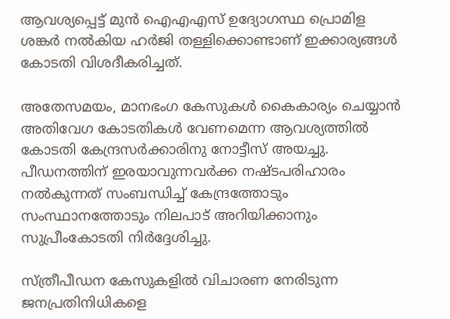ആവശ്യപ്പെട്ട് മുന്‍ ഐഎഎസ് ഉദ്യോഗസ്ഥ പ്രൊമിള ശങ്കര്‍ നല്‍കിയ ഹര്‍ജി തള്ളിക്കൊണ്ടാണ് ഇക്കാര്യങ്ങള്‍ കോടതി വിശദീകരിച്ചത്.

അതേസമയം, മാനഭംഗ കേസുകള്‍ കൈകാര്യം ചെയ്യാന്‍ അതിവേഗ കോടതികള്‍ വേണമെന്ന ആവശ്യത്തില്‍ കോടതി കേന്ദ്രസര്‍ക്കാരിനു നോട്ടീസ് അയച്ചു. പീഡനത്തിന് ഇരയാവുന്നവര്‍ക്ക നഷ്ടപരിഹാരം നല്‍കുന്നത് സംബന്ധിച്ച് കേന്ദ്രത്തോടും സംസ്ഥാനത്തോടും നിലപാട് അറിയിക്കാനും സുപ്രീംകോടതി നിര്‍ദ്ദേശിച്ചു.

സ്ത്രീപീഡന കേസുകളില്‍ വിചാരണ നേരിടുന്ന ജനപ്രതിനിധികളെ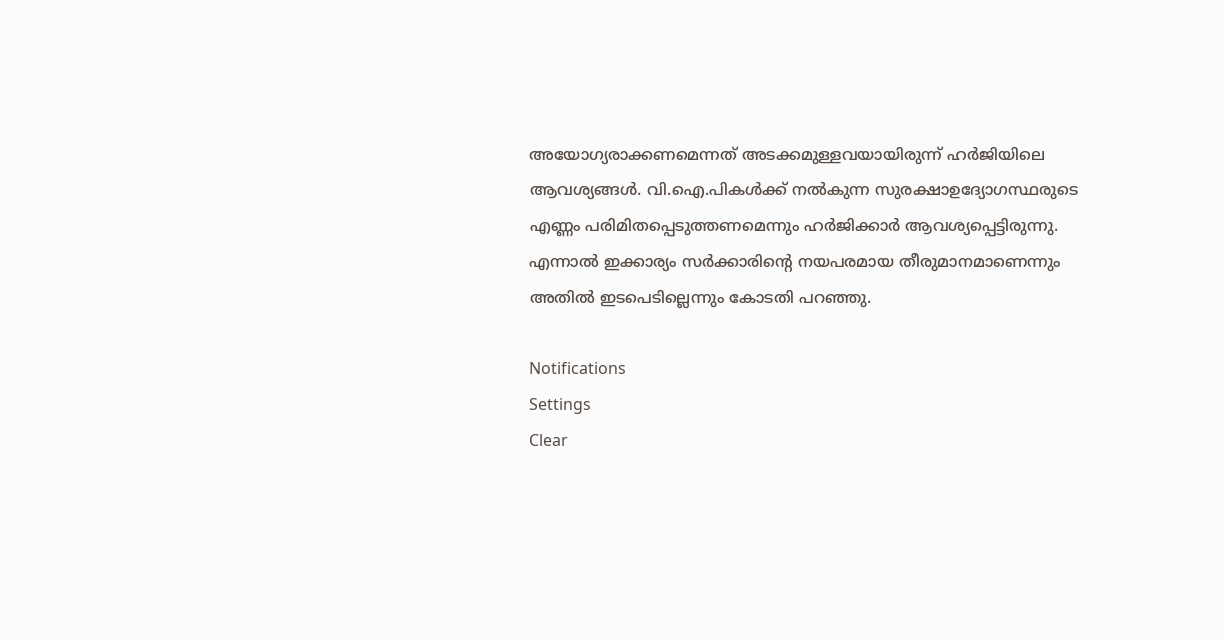അയോഗ്യരാക്കണമെന്നത് അടക്കമുള്ളവയായിരുന്ന് ഹര്‍ജിയിലെ ആവശ്യങ്ങള്‍. വി.ഐ.പികള്‍ക്ക് നല്‍കുന്ന സുരക്ഷാഉദ്യോഗസ്ഥരുടെ എണ്ണം പരിമിതപ്പെടുത്തണമെന്നും ഹര്‍ജിക്കാര്‍ ആവശ്യപ്പെട്ടിരുന്നു. എന്നാല്‍ ഇക്കാര്യം സര്‍ക്കാരിന്റെ നയപരമായ തീരുമാനമാണെന്നും അതില്‍ ഇടപെടില്ലെന്നും കോടതി പറഞ്ഞു.

Notifications
Settings
Clear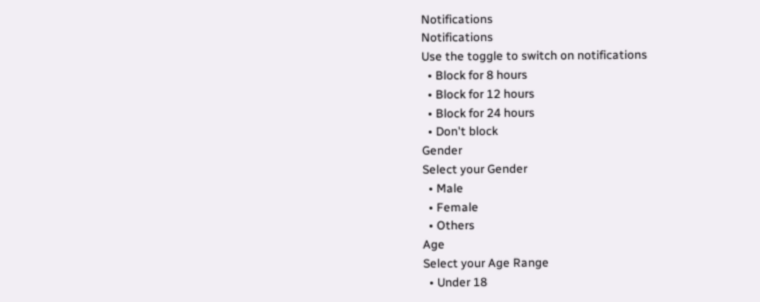Notifications
Notifications
Use the toggle to switch on notifications
  • Block for 8 hours
  • Block for 12 hours
  • Block for 24 hours
  • Don't block
Gender
Select your Gender
  • Male
  • Female
  • Others
Age
Select your Age Range
  • Under 18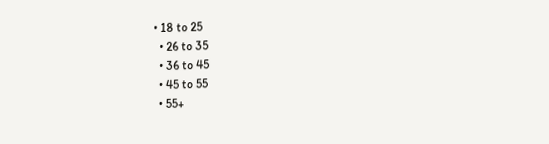• 18 to 25
  • 26 to 35
  • 36 to 45
  • 45 to 55
  • 55+